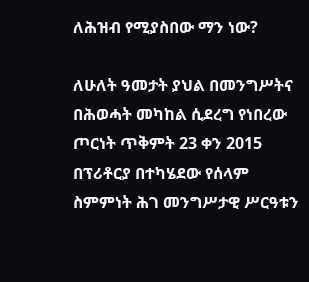ለሕዝብ የሚያስበው ማን ነው?

ለሁለት ዓመታት ያህል በመንግሥትና በሕወሓት መካከል ሲደረግ የነበረው ጦርነት ጥቅምት 23 ቀን 2015 በፕሪቶርያ በተካሄደው የሰላም ስምምነት ሕገ መንግሥታዊ ሥርዓቱን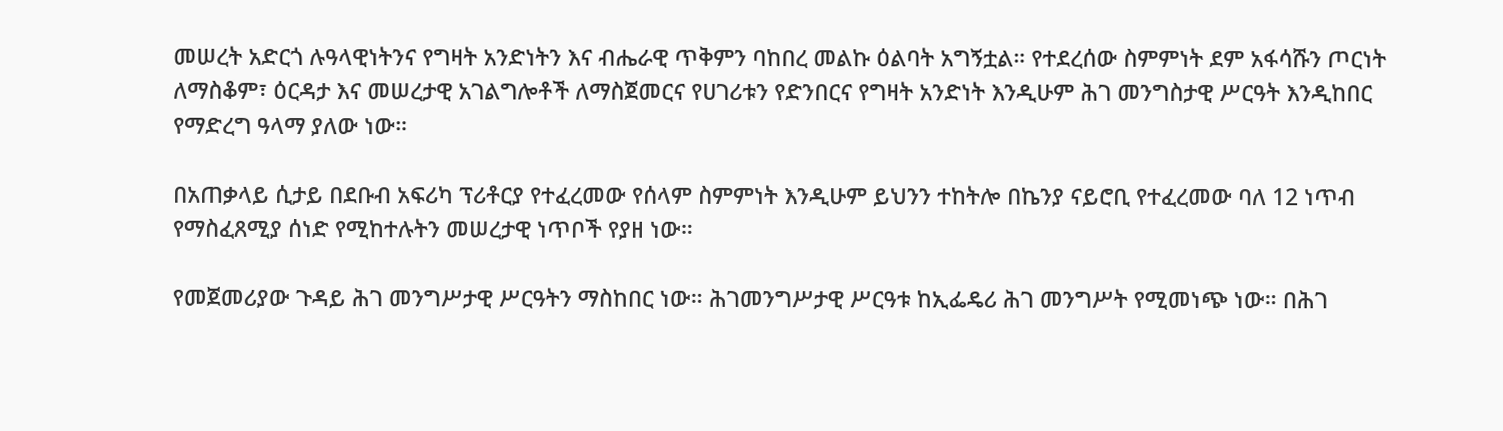መሠረት አድርጎ ሉዓላዊነትንና የግዛት አንድነትን እና ብሔራዊ ጥቅምን ባከበረ መልኩ ዕልባት አግኝቷል። የተደረሰው ስምምነት ደም አፋሳሹን ጦርነት ለማስቆም፣ ዕርዳታ እና መሠረታዊ አገልግሎቶች ለማስጀመርና የሀገሪቱን የድንበርና የግዛት አንድነት እንዲሁም ሕገ መንግስታዊ ሥርዓት እንዲከበር የማድረግ ዓላማ ያለው ነው።

በአጠቃላይ ሲታይ በደቡብ አፍሪካ ፕሪቶርያ የተፈረመው የሰላም ስምምነት እንዲሁም ይህንን ተከትሎ በኬንያ ናይሮቢ የተፈረመው ባለ 12 ነጥብ የማስፈጸሚያ ሰነድ የሚከተሉትን መሠረታዊ ነጥቦች የያዘ ነው።

የመጀመሪያው ጉዳይ ሕገ መንግሥታዊ ሥርዓትን ማስከበር ነው። ሕገመንግሥታዊ ሥርዓቱ ከኢፌዴሪ ሕገ መንግሥት የሚመነጭ ነው። በሕገ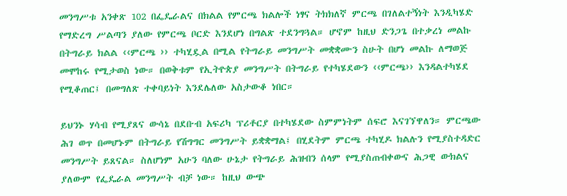መንግሥቱ አንቀጽ 102 በፌዴራልና በክልል የምርጫ ክልሎች ነፃና ትክክለኛ ምርጫ በገለልተኝነት እንዲካሄድ የማድረግ ሥልጣን ያለው የምርጫ ቦርድ እንደሆነ በግልጽ ተደንግጓል። ሆኖም ከዚህ ድንጋጌ በተቃረነ መልኩ በትግራይ ክልል ‹‹ምርጫ ›› ተካሂዷል በሚል የትግራይ መንግሥት መቋቋሙን ስሁት በሆነ መልኩ ለማወጅ መሞከሩ የሚታወስ ነው። በወቅቱም የኢትዮጵያ መንግሥት በትግራይ የተካሄደውን ‹‹ምርጫ›› እንዳልተካሄደ የሚቆጠር፤ በመግለጽ ተቀባይነት እንደሌለው አስታውቆ ነበር።

ይህንኑ ሃሳብ የሚያጸና ውሳኔ በደቡብ አፍሪካ ፕሪቶርያ በተካሄደው ስምምነትም ሰፍሮ እናገኘዋለን። ምርጫው ሕገ ወጥ በመሆኑም በትግራይ የሽግግር መንግሥት ይቋቋማል፤ በሂደትም ምርጫ ተካሂዶ ክልሉን የሚያስተዳድር መንግሥት ይጸናል። ስለሆነም አሁን ባለው ሁኔታ የትግራይ ሕዝብን ሰላም የሚያስጠብቀውና ሕጋዊ ውክልና ያለውም የፌዴራል መንግሥት ብቻ ነው። ከዚህ ውጭ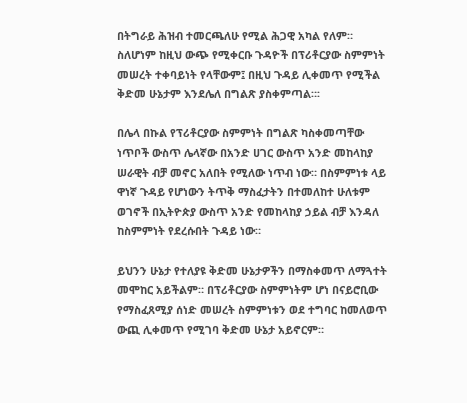በትግራይ ሕዝብ ተመርጫለሁ የሚል ሕጋዊ አካል የለም። ስለሆነም ከዚህ ውጭ የሚቀርቡ ጉዳዮች በፕሪቶርያው ስምምነት መሠረት ተቀባይነት የላቸውም፤ በዚህ ጉዳይ ሊቀመጥ የሚችል ቅድመ ሁኔታም እንደሌለ በግልጽ ያስቀምጣል።፡

በሌላ በኩል የፕሪቶርያው ስምምነት በግልጽ ካስቀመጣቸው ነጥቦች ውስጥ ሌላኛው በአንድ ሀገር ውስጥ አንድ መከላከያ ሠራዊት ብቻ መኖር አለበት የሚለው ነጥብ ነው። በስምምነቱ ላይ ዋነኛ ጉዳይ የሆነውን ትጥቅ ማስፈታትን በተመለከተ ሁለቱም ወገኖች በኢትዮጵያ ውስጥ አንድ የመከላከያ ኃይል ብቻ እንዳለ ከስምምነት የደረሱበት ጉዳይ ነው።

ይህንን ሁኔታ የተለያዩ ቅድመ ሁኔታዎችን በማስቀመጥ ለማጓተት መሞከር አይችልም። በፕሪቶርያው ስምምነትም ሆነ በናይሮቢው የማስፈጸሚያ ሰነድ መሠረት ስምምነቱን ወደ ተግባር ከመለወጥ ውጪ ሊቀመጥ የሚገባ ቅድመ ሁኔታ አይኖርም።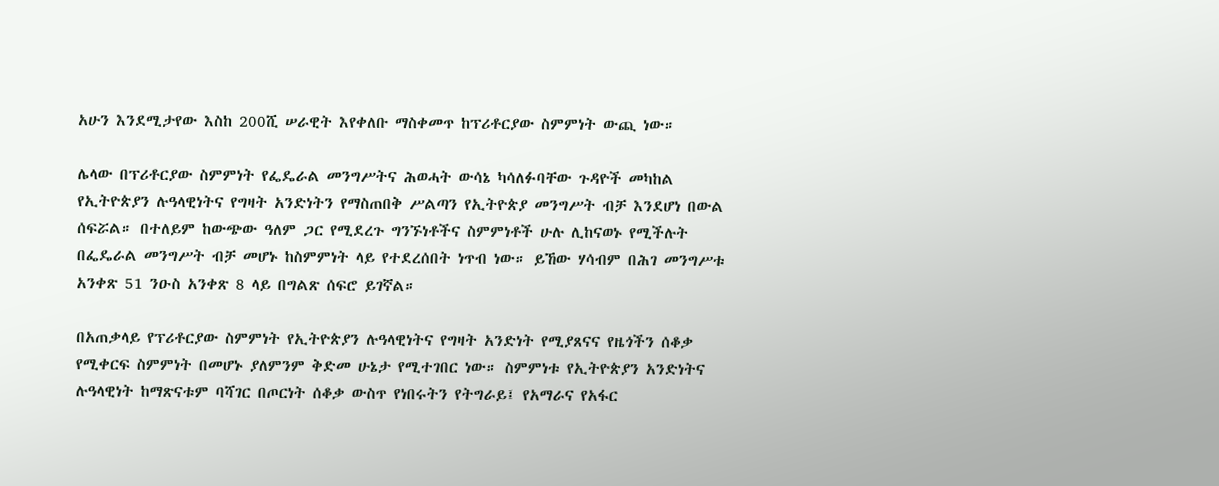አሁን እንደሚታየው እስከ 200ሺ ሠራዊት እየቀለቡ ማስቀመጥ ከፕሪቶርያው ስምምነት ውጪ ነው።

ሌላው በፕሪቶርያው ስምምነት የፌዴራል መንግሥትና ሕወሓት ውሳኔ ካሳለፉባቸው ጉዳዮች መካከል የኢትዮጵያን ሉዓላዊነትና የግዛት አንድነትን የማስጠበቅ ሥልጣን የኢትዮጵያ መንግሥት ብቻ እንደሆነ በውል ሰፍሯል። በተለይም ከውጭው ዓለም ጋር የሚደረጉ ግንኙነቶችና ስምምነቶች ሁሉ ሊከናወኑ የሚችሉት በፌዴራል መንግሥት ብቻ መሆኑ ከስምምነት ላይ የተደረሰበት ነጥብ ነው። ይኸው ሃሳብም በሕገ መንግሥቱ አንቀጽ 51 ንዑስ አንቀጽ 8 ላይ በግልጽ ሰፍሮ ይገኛል።

በአጠቃላይ የፕሪቶርያው ስምምነት የኢትዮጵያን ሉዓላዊነትና የግዛት አንድነት የሚያጸናና የዜጎችን ሰቆቃ የሚቀርፍ ስምምነት በመሆኑ ያለምንም ቅድመ ሁኔታ የሚተገበር ነው። ስምምነቱ የኢትዮጵያን አንድነትና ሉዓላዊነት ከማጽናቱም ባሻገር በጦርነት ሰቆቃ ውስጥ የነበሩትን የትግራይ፤ የአማራና የአፋር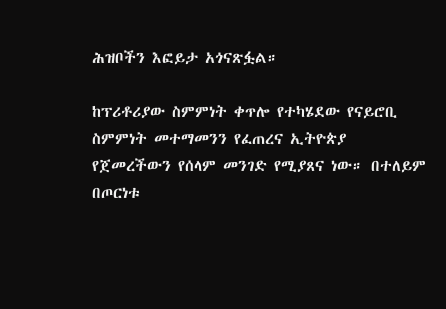ሕዝቦችን እፎይታ አጎናጽፏል።

ከፕሪቶሪያው ስምምነት ቀጥሎ የተካሄደው የናይሮቢ ስምምነት መተማመንን የፈጠረና ኢትዮጵያ የጀመረችውን የሰላም መንገድ የሚያጸና ነው። በተለይም በጦርነቱ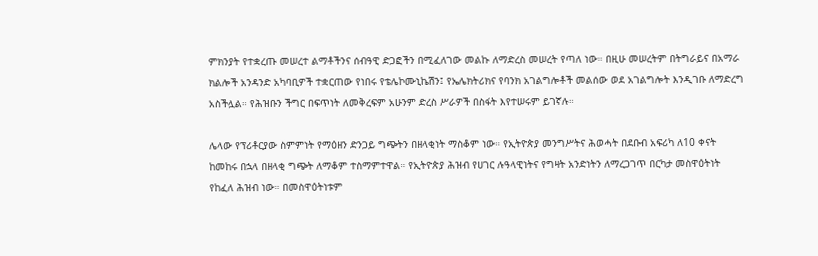ምክንያት የተቋረጡ መሠረተ ልማቶችንና ሰብዓዊ ድጋፎችን በሚፈለገው መልኩ ለማድረስ መሠረት የጣለ ነው። በዚሁ መሠረትም በትግራይና በአማራ ክልሎች አንዳንድ አካባቢዎች ተቋርጠው የነበሩ የቴሌኮሙኒኬሽን፤ የኤሌክትሪክና የባንክ አገልግሎቶች መልሰው ወደ አገልግሎት እንዲገቡ ለማድረግ አስችሏል። የሕዝቡን ችግር በፍጥነት ለመቅረፍም አሁንም ድረስ ሥራዎች በስፋት እየተሠሩም ይገኛሉ።

ሌላው የፕሪቶርያው ስምምነት የማዕዘን ድንጋይ ግጭትን በዘላቂነት ማስቆም ነው። የኢትዮጵያ መንግሥትና ሕወሓት በደቡብ አፍሪካ ለ10 ቀናት ከመከሩ በኋላ በዘላቂ ግጭት ለማቆም ተስማምተዋል። የኢትዮጵያ ሕዝብ የሀገር ሉዓላዊነትና የግዛት አንድነትን ለማረጋገጥ በርካታ መስዋዕትነት የከፈለ ሕዝብ ነው። በመስዋዕትነቱም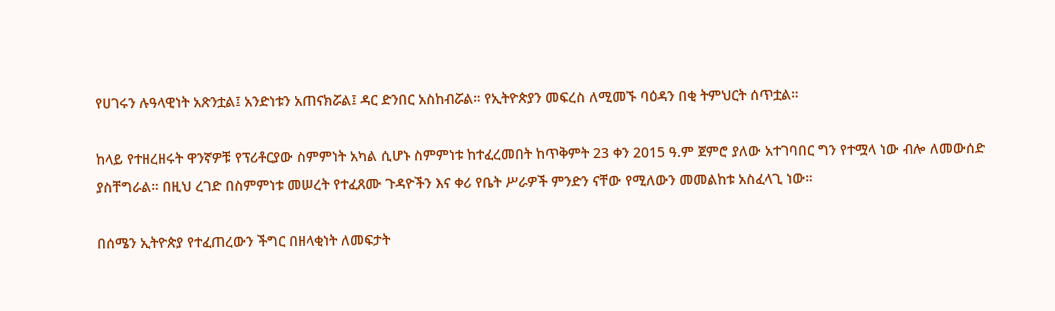የሀገሩን ሉዓላዊነት አጽንቷል፤ አንድነቱን አጠናክሯል፤ ዳር ድንበር አስከብሯል። የኢትዮጵያን መፍረስ ለሚመኙ ባዕዳን በቂ ትምህርት ሰጥቷል።

ከላይ የተዘረዘሩት ዋንኛዎቹ የፕሪቶርያው ስምምነት አካል ሲሆኑ ስምምነቱ ከተፈረመበት ከጥቅምት 23 ቀን 2015 ዓ.ም ጀምሮ ያለው አተገባበር ግን የተሟላ ነው ብሎ ለመውሰድ ያስቸግራል። በዚህ ረገድ በስምምነቱ መሠረት የተፈጸሙ ጉዳዮችን እና ቀሪ የቤት ሥራዎች ምንድን ናቸው የሚለውን መመልከቱ አስፈላጊ ነው።

በሰሜን ኢትዮጵያ የተፈጠረውን ችግር በዘላቂነት ለመፍታት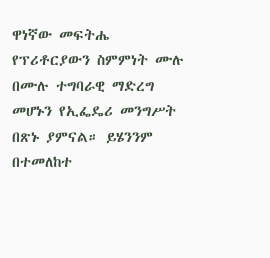ዋነኛው መፍትሔ የፕሪቶርያውን ስምምነት ሙሉ በሙሉ ተግባራዊ ማድረግ መሆኑን የኢፌዴሪ መንግሥት በጽኑ ያምናል። ይሄንንም በተመለከተ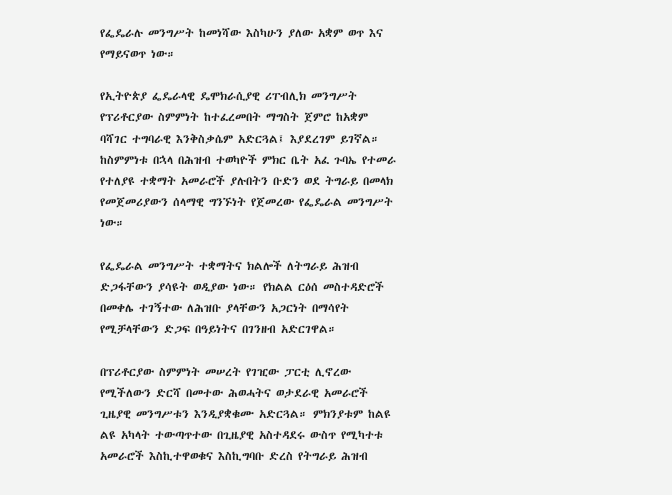የፌዴራሉ መንግሥት ከመነሻው እስካሁን ያለው አቋም ወጥ እና የማይናወጥ ነው።

የኢትዮጵያ ፌዴራላዊ ዴሞክራሲያዊ ሪፐብሊክ መንግሥት የፕሪቶርያው ስምምነት ከተፈረመበት ማግስት ጀምሮ ከአቋም ባሻገር ተግባራዊ እንቅስቃሴም አድርጓል፤ እያደረገም ይገኛል። ከስምምነቱ በኋላ በሕዝብ ተወካዮች ምክር ቤት አፈ ጉባኤ የተመራ የተለያዩ ተቋማት አመራሮች ያሉበትን ቡድን ወደ ትግራይ በመላክ የመጀመሪያውን ሰላማዊ ግንኙነት የጀመረው የፌዴራል መንግሥት ነው።

የፌዴራል መንግሥት ተቋማትና ክልሎች ለትግራይ ሕዝብ ድጋፋቸውን ያሳዩት ወዲያው ነው። የክልል ርዕሰ መስተዳድሮች በመቀሌ ተገኝተው ለሕዝቡ ያላቸውን አጋርነት በማሳየት የሚቻላቸውን ድጋፍ በዓይነትና በገንዘብ አድርገዋል።

በፕሪቶርያው ስምምነት መሠረት የገዢው ፓርቲ ሊኖረው የሚችለውን ድርሻ በመተው ሕወሓትና ወታደራዊ አመራሮች ጊዜያዊ መንግሥቱን እንዲያቋቁሙ አድርጓል። ምክንያቱም ከልዩ ልዩ አካላት ተውጣጥተው በጊዜያዊ አስተዳደሩ ውስጥ የሚካተቱ አመራሮች እስኪተዋወቁና እስኪግባቡ ድረስ የትግራይ ሕዝብ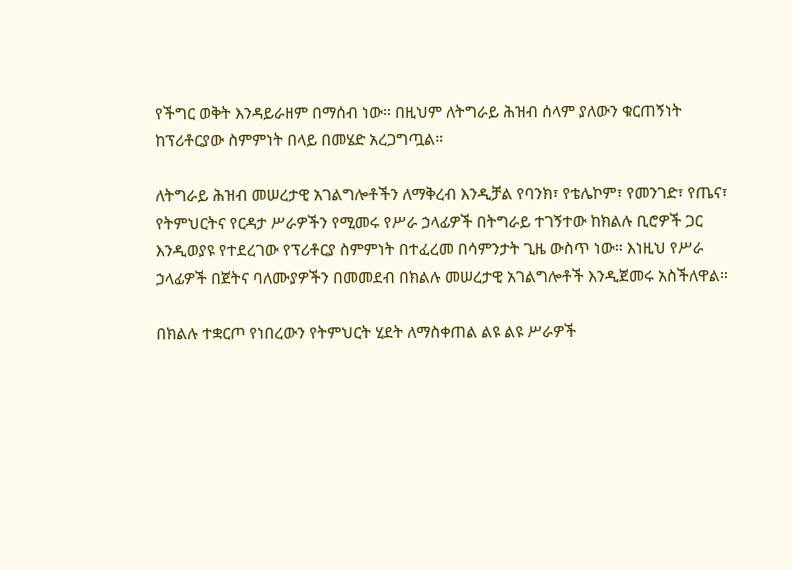የችግር ወቅት እንዳይራዘም በማሰብ ነው። በዚህም ለትግራይ ሕዝብ ሰላም ያለውን ቁርጠኝነት ከፕሪቶርያው ስምምነት በላይ በመሄድ አረጋግጧል።

ለትግራይ ሕዝብ መሠረታዊ አገልግሎቶችን ለማቅረብ እንዲቻል የባንክ፣ የቴሌኮም፣ የመንገድ፣ የጤና፣ የትምህርትና የርዳታ ሥራዎችን የሚመሩ የሥራ ኃላፊዎች በትግራይ ተገኝተው ከክልሉ ቢሮዎች ጋር እንዲወያዩ የተደረገው የፕሪቶርያ ስምምነት በተፈረመ በሳምንታት ጊዜ ውስጥ ነው። እነዚህ የሥራ ኃላፊዎች በጀትና ባለሙያዎችን በመመደብ በክልሉ መሠረታዊ አገልግሎቶች እንዲጀመሩ አስችለዋል።

በክልሉ ተቋርጦ የነበረውን የትምህርት ሂደት ለማስቀጠል ልዩ ልዩ ሥራዎች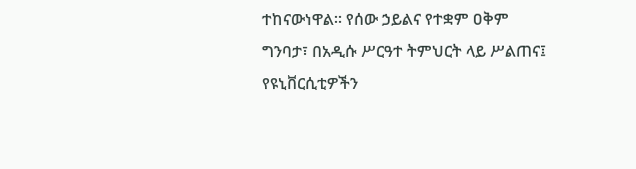ተከናውነዋል። የሰው ኃይልና የተቋም ዐቅም ግንባታ፣ በአዲሱ ሥርዓተ ትምህርት ላይ ሥልጠና፤ የዩኒቨርሲቲዎችን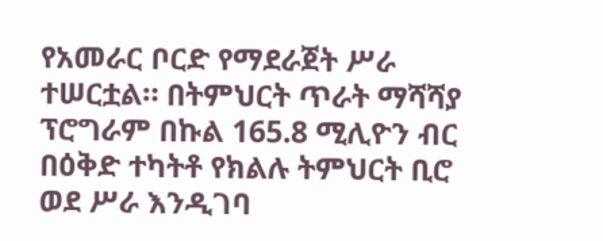የአመራር ቦርድ የማደራጀት ሥራ ተሠርቷል። በትምህርት ጥራት ማሻሻያ ፕሮግራም በኩል 165.8 ሚሊዮን ብር በዕቅድ ተካትቶ የክልሉ ትምህርት ቢሮ ወደ ሥራ እንዲገባ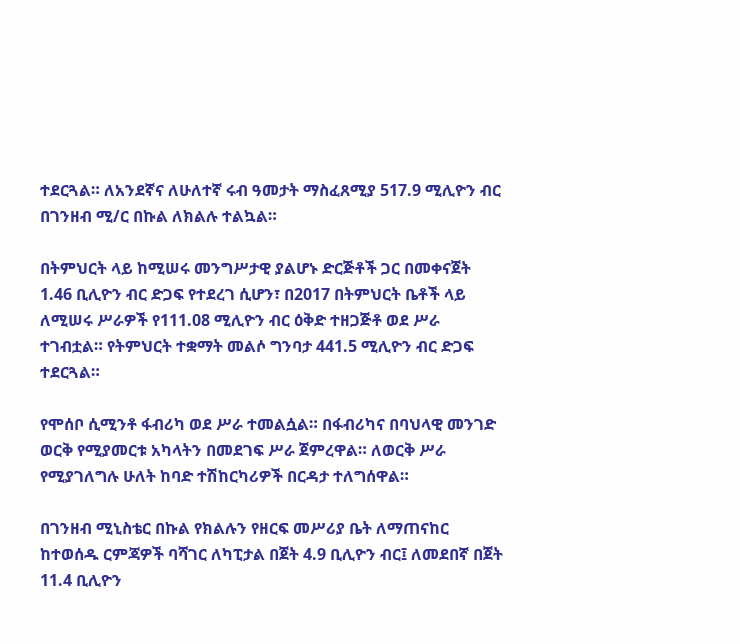ተደርጓል። ለአንደኛና ለሁለተኛ ሩብ ዓመታት ማስፈጸሚያ 517.9 ሚሊዮን ብር በገንዘብ ሚ/ር በኩል ለክልሉ ተልኳል።

በትምህርት ላይ ከሚሠሩ መንግሥታዊ ያልሆኑ ድርጅቶች ጋር በመቀናጀት 1.46 ቢሊዮን ብር ድጋፍ የተደረገ ሲሆን፣ በ2017 በትምህርት ቤቶች ላይ ለሚሠሩ ሥራዎች የ111.08 ሚሊዮን ብር ዕቅድ ተዘጋጅቶ ወደ ሥራ ተገብቷል። የትምህርት ተቋማት መልሶ ግንባታ 441.5 ሚሊዮን ብር ድጋፍ ተደርጓል።

የሞሰቦ ሲሚንቶ ፋብሪካ ወደ ሥራ ተመልሷል። በፋብሪካና በባህላዊ መንገድ ወርቅ የሚያመርቱ አካላትን በመደገፍ ሥራ ጀምረዋል። ለወርቅ ሥራ የሚያገለግሉ ሁለት ከባድ ተሽከርካሪዎች በርዳታ ተለግሰዋል።

በገንዘብ ሚኒስቴር በኩል የክልሉን የዘርፍ መሥሪያ ቤት ለማጠናከር ከተወሰዱ ርምጃዎች ባሻገር ለካፒታል በጀት 4.9 ቢሊዮን ብር፤ ለመደበኛ በጀት 11.4 ቢሊዮን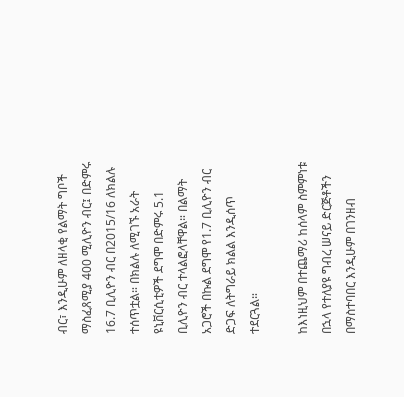ብር፣ እንዲሁም ለዘላቂ የልማት ግቦች ማስፈጸሚያ 400 ሚሊዮን ብር፤ በድምሩ 16.7 ቢሊዮን ብር በ2015/16 ለክልሉ ተሰጥቷል። በክልሉ ለሚገኙ አራት ዩኒቨርሲቲዎች ደግሞ በድምሩ 5.1 ቢሊዮን ብር ተላልፎላቸዋል። በልማት አጋሮች በኩል ደግሞ የ1.7 ቢሊዮን ብር ድጋፍ ለትግራይ ክልል እንዲሰጥ ተደርጓል።

ከእነዚህም በተጨማሪ ከሰላም ስምምነቱ በኋላ የተለያዩ ግብረ ሠናይ ድርጅቶችን በማስተባበር እንዲሁም በገንዘብ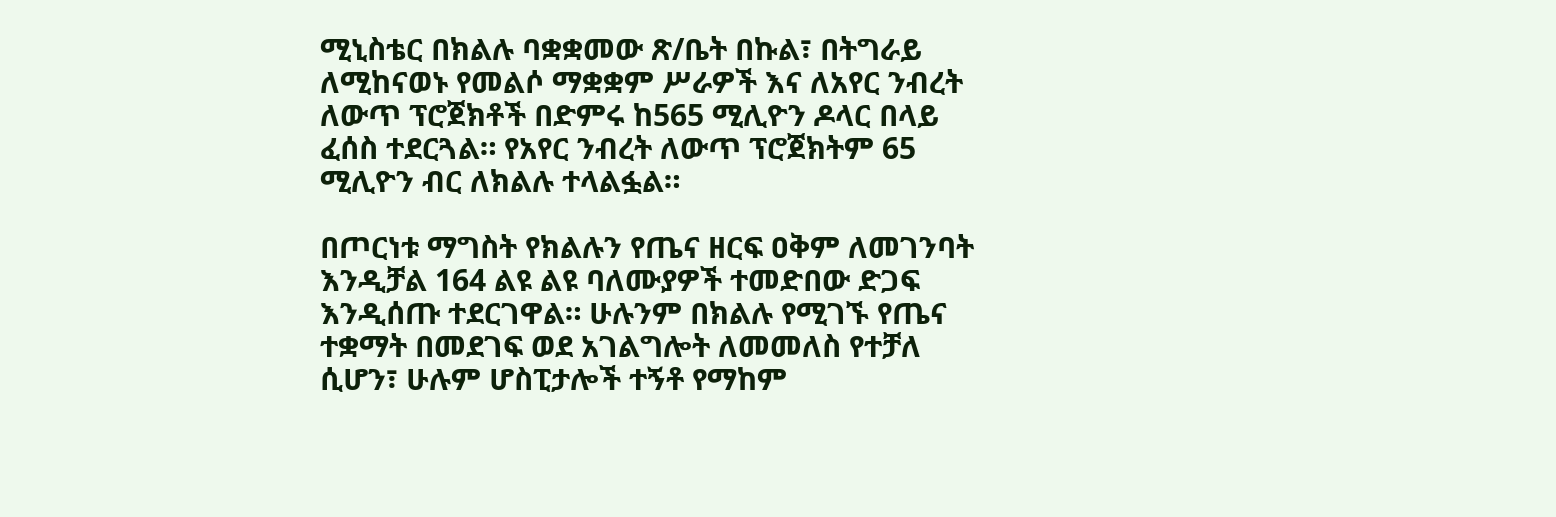ሚኒስቴር በክልሉ ባቋቋመው ጽ/ቤት በኩል፣ በትግራይ ለሚከናወኑ የመልሶ ማቋቋም ሥራዎች እና ለአየር ንብረት ለውጥ ፕሮጀክቶች በድምሩ ከ565 ሚሊዮን ዶላር በላይ ፈሰስ ተደርጓል። የአየር ንብረት ለውጥ ፕሮጀክትም 65 ሚሊዮን ብር ለክልሉ ተላልፏል።

በጦርነቱ ማግስት የክልሉን የጤና ዘርፍ ዐቅም ለመገንባት እንዲቻል 164 ልዩ ልዩ ባለሙያዎች ተመድበው ድጋፍ እንዲሰጡ ተደርገዋል። ሁሉንም በክልሉ የሚገኙ የጤና ተቋማት በመደገፍ ወደ አገልግሎት ለመመለስ የተቻለ ሲሆን፣ ሁሉም ሆስፒታሎች ተኝቶ የማከም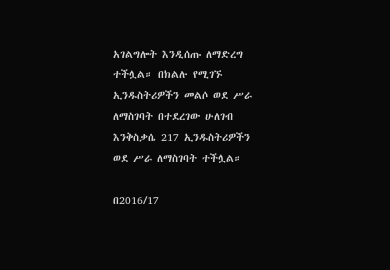አገልግሎት እንዲሰጡ ለማድረግ ተችሏል። በክልሉ የሚገኙ ኢንዱስትሪዎችን መልሶ ወደ ሥራ ለማስገባት በተደረገው ሁለገብ እንቅስቃሴ 217 ኢንዱስትሪዎችን ወደ ሥራ ለማስገባት ተችሏል።

በ2016/17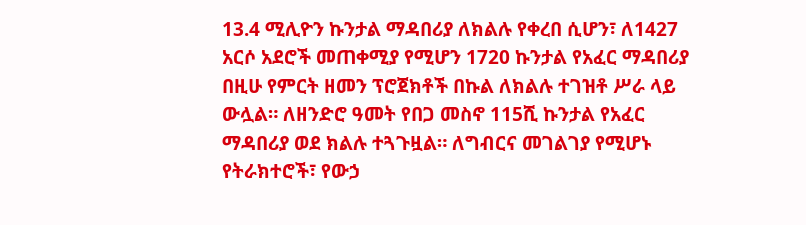13.4 ሚሊዮን ኩንታል ማዳበሪያ ለክልሉ የቀረበ ሲሆን፣ ለ1427 አርሶ አደሮች መጠቀሚያ የሚሆን 1720 ኩንታል የአፈር ማዳበሪያ በዚሁ የምርት ዘመን ፕሮጀክቶች በኩል ለክልሉ ተገዝቶ ሥራ ላይ ውሏል። ለዘንድሮ ዓመት የበጋ መስኖ 115ሺ ኩንታል የአፈር ማዳበሪያ ወደ ክልሉ ተጓጉዟል። ለግብርና መገልገያ የሚሆኑ የትራክተሮች፣ የውኃ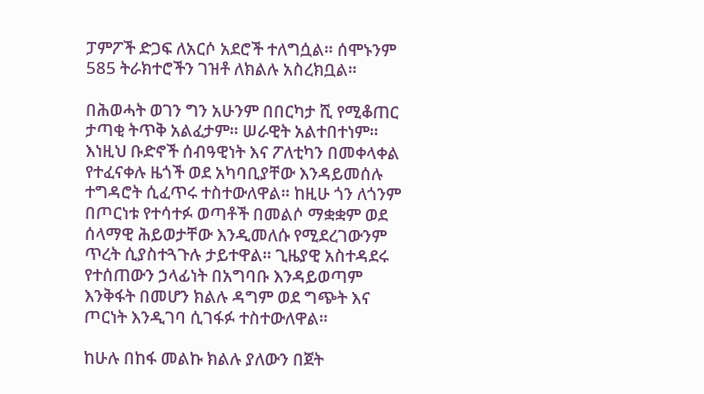ፓምፖች ድጋፍ ለአርሶ አደሮች ተለግሷል። ሰሞኑንም 585 ትራክተሮችን ገዝቶ ለክልሉ አስረክቧል።

በሕወሓት ወገን ግን አሁንም በበርካታ ሺ የሚቆጠር ታጣቂ ትጥቅ አልፈታም። ሠራዊት አልተበተነም። እነዚህ ቡድኖች ሰብዓዊነት እና ፖለቲካን በመቀላቀል የተፈናቀሉ ዜጎች ወደ አካባቢያቸው እንዳይመሰሉ ተግዳሮት ሲፈጥሩ ተስተውለዋል። ከዚሁ ጎን ለጎንም በጦርነቱ የተሳተፉ ወጣቶች በመልሶ ማቋቋም ወደ ሰላማዊ ሕይወታቸው እንዲመለሱ የሚደረገውንም ጥረት ሲያስተጓጉሉ ታይተዋል። ጊዜያዊ አስተዳደሩ የተሰጠውን ኃላፊነት በአግባቡ እንዳይወጣም እንቅፋት በመሆን ክልሉ ዳግም ወደ ግጭት እና ጦርነት እንዲገባ ሲገፋፉ ተስተውለዋል።

ከሁሉ በከፋ መልኩ ክልሉ ያለውን በጀት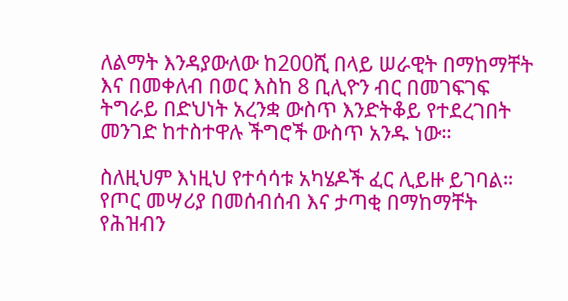ለልማት እንዳያውለው ከ200ሺ በላይ ሠራዊት በማከማቸት እና በመቀለብ በወር እስከ 8 ቢሊዮን ብር በመገፍገፍ ትግራይ በድህነት አረንቋ ውስጥ እንድትቆይ የተደረገበት መንገድ ከተስተዋሉ ችግሮች ውስጥ አንዱ ነው።

ስለዚህም እነዚህ የተሳሳቱ አካሄዶች ፈር ሊይዙ ይገባል። የጦር መሣሪያ በመሰብሰብ እና ታጣቂ በማከማቸት የሕዝብን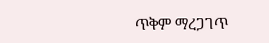ጥቅም ማረጋገጥ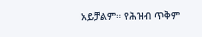አይቻልም። የሕዝብ ጥቅም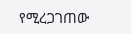የሚረጋገጠው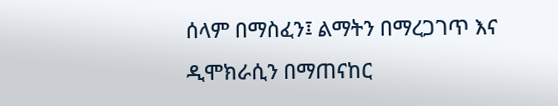ሰላም በማስፈን፤ ልማትን በማረጋገጥ እና ዲሞክራሲን በማጠናከር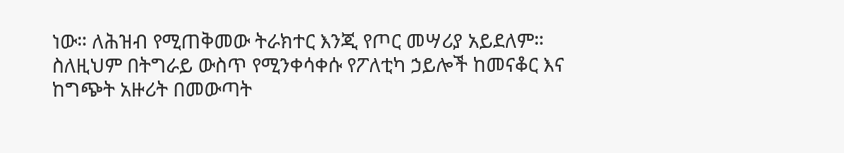ነው። ለሕዝብ የሚጠቅመው ትራክተር እንጂ የጦር መሣሪያ አይደለም። ስለዚህም በትግራይ ውስጥ የሚንቀሳቀሱ የፖለቲካ ኃይሎች ከመናቆር እና ከግጭት አዙሪት በመውጣት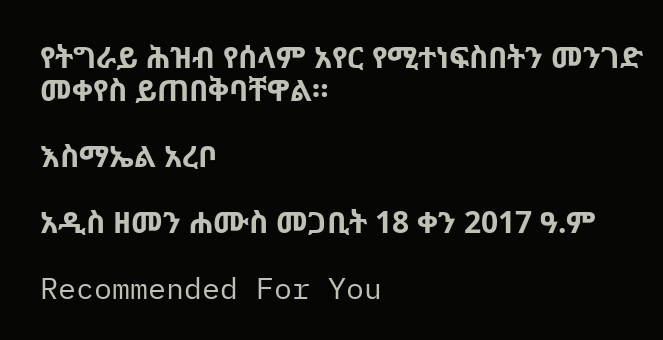የትግራይ ሕዝብ የሰላም አየር የሚተነፍስበትን መንገድ መቀየስ ይጠበቅባቸዋል።

እስማኤል አረቦ

አዲስ ዘመን ሐሙስ መጋቢት 18 ቀን 2017 ዓ.ም

Recommended For You